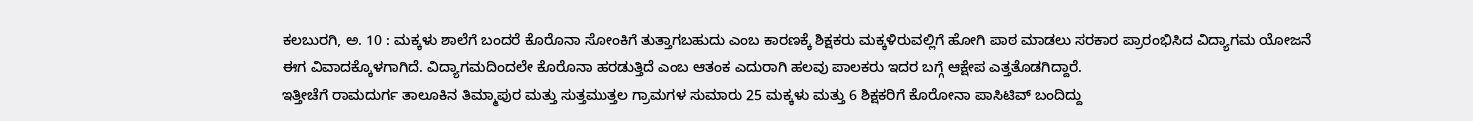ಕಲಬುರಗಿ, ಅ. 10 : ಮಕ್ಕಳು ಶಾಲೆಗೆ ಬಂದರೆ ಕೊರೊನಾ ಸೋಂಕಿಗೆ ತುತ್ತಾಗಬಹುದು ಎಂಬ ಕಾರಣಕ್ಕೆ ಶಿಕ್ಷಕರು ಮಕ್ಕಳಿರುವಲ್ಲಿಗೆ ಹೋಗಿ ಪಾಠ ಮಾಡಲು ಸರಕಾರ ಪ್ರಾರಂಭಿಸಿದ ವಿದ್ಯಾಗಮ ಯೋಜನೆ ಈಗ ವಿವಾದಕ್ಕೊಳಗಾಗಿದೆ. ವಿದ್ಯಾಗಮದಿಂದಲೇ ಕೊರೊನಾ ಹರಡುತ್ತಿದೆ ಎಂಬ ಆತಂಕ ಎದುರಾಗಿ ಹಲವು ಪಾಲಕರು ಇದರ ಬಗ್ಗೆ ಆಕ್ಷೇಪ ಎತ್ತತೊಡಗಿದ್ದಾರೆ.
ಇತ್ತೀಚೆಗೆ ರಾಮದುರ್ಗ ತಾಲೂಕಿನ ತಿಮ್ಮಾಪುರ ಮತ್ತು ಸುತ್ತಮುತ್ತಲ ಗ್ರಾಮಗಳ ಸುಮಾರು 25 ಮಕ್ಕಳು ಮತ್ತು 6 ಶಿಕ್ಷಕರಿಗೆ ಕೊರೋನಾ ಪಾಸಿಟಿವ್ ಬಂದಿದ್ದು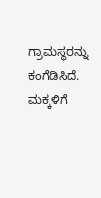ಗ್ರಾಮಸ್ಥರನ್ನು ಕಂಗೆಡಿಸಿದೆ.
ಮಕ್ಕಳಿಗೆ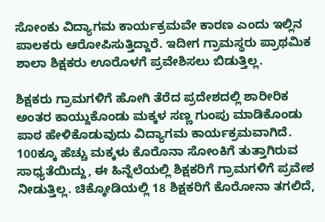ಸೋಂಕು ವಿದ್ಯಾಗಮ ಕಾರ್ಯಕ್ರಮವೇ ಕಾರಣ ಎಂದು ಇಲ್ಲಿನ ಪಾಲಕರು ಆರೋಪಿಸುತ್ತಿದ್ದಾರೆ. ಇದೀಗ ಗ್ರಾಮಸ್ಥರು ಪ್ರಾಥಮಿಕ ಶಾಲಾ ಶಿಕ್ಷಕರು ಊರೊಳಗೆ ಪ್ರವೇಶಿಸಲು ಬಿಡುತ್ತಿಲ್ಲ.

ಶಿಕ್ಷಕರು ಗ್ರಾಮಗಳಿಗೆ ಹೋಗಿ ತೆರೆದ ಪ್ರದೇಶದಲ್ಲಿ ಶಾರೀರಿಕ ಅಂತರ ಕಾಯ್ದುಕೊಂಡು ಮಕ್ಕಳ ಸಣ್ಣ ಗುಂಪು ಮಾಡಿಕೊಂಡು ಪಾಠ ಹೇಳಿಕೊಡುವುದು ವಿದ್ಯಾಗಮ ಕಾರ್ಯಕ್ರಮವಾಗಿದೆ.
100ಕ್ಕೂ ಹೆಚ್ಚು ಮಕ್ಕಳು ಕೊರೊನಾ ಸೋಂಕಿಗೆ ತುತ್ತಾಗಿರುವ ಸಾಧ್ಯತೆಯಿದ್ದು, ಈ ಹಿನ್ನೆಲೆಯಲ್ಲಿ ಶಿಕ್ಷಕರಿಗೆ ಗ್ರಾಮಗಳಿಗೆ ಪ್ರವೇಶ ನೀಡುತ್ತಿಲ್ಲ. ಚಿಕ್ಕೋಡಿಯಲ್ಲಿ 18 ಶಿಕ್ಷಕರಿಗೆ ಕೊರೋನಾ ತಗಲಿದೆ,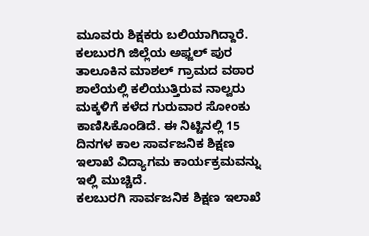ಮೂವರು ಶಿಕ್ಷಕರು ಬಲಿಯಾಗಿದ್ದಾರೆ.
ಕಲಬುರಗಿ ಜಿಲ್ಲೆಯ ಅಫ್ಜಲ್ ಪುರ ತಾಲೂಕಿನ ಮಾಶಲ್ ಗ್ರಾಮದ ವಠಾರ ಶಾಲೆಯಲ್ಲಿ ಕಲಿಯುತ್ತಿರುವ ನಾಲ್ವರು ಮಕ್ಕಳಿಗೆ ಕಳೆದ ಗುರುವಾರ ಸೋಂಕು ಕಾಣಿಸಿಕೊಂಡಿದೆ. ಈ ನಿಟ್ಟಿನಲ್ಲಿ 15 ದಿನಗಳ ಕಾಲ ಸಾರ್ವಜನಿಕ ಶಿಕ್ಷಣ ಇಲಾಖೆ ವಿದ್ಯಾಗಮ ಕಾರ್ಯಕ್ರಮವನ್ನು ಇಲ್ಲಿ ಮುಚ್ಚಿದೆ.
ಕಲಬುರಗಿ ಸಾರ್ವಜನಿಕ ಶಿಕ್ಷಣ ಇಲಾಖೆ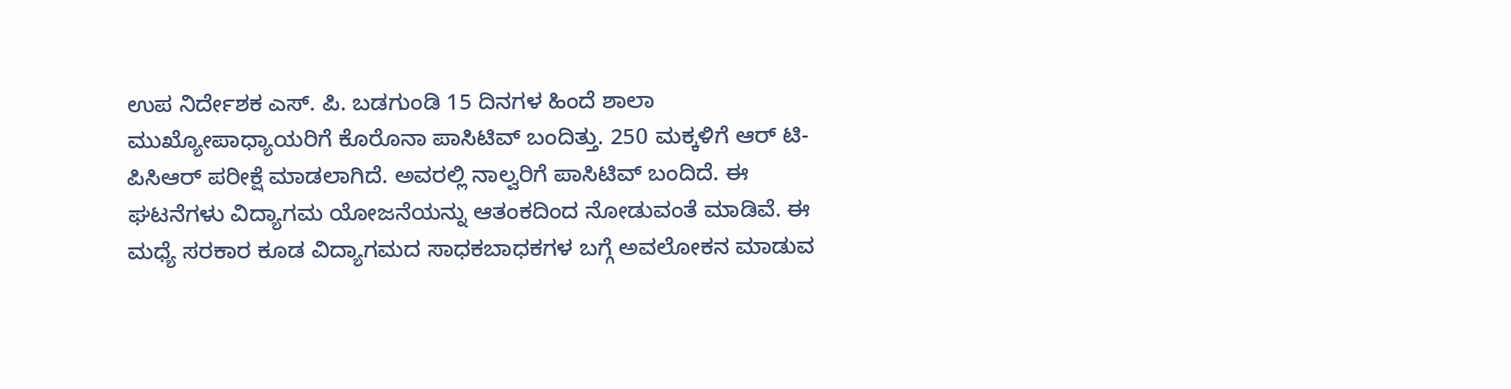ಉಪ ನಿರ್ದೇಶಕ ಎಸ್. ಪಿ. ಬಡಗುಂಡಿ 15 ದಿನಗಳ ಹಿಂದೆ ಶಾಲಾ ಮುಖ್ಯೋಪಾಧ್ಯಾಯರಿಗೆ ಕೊರೊನಾ ಪಾಸಿಟಿವ್ ಬಂದಿತ್ತು. 250 ಮಕ್ಕಳಿಗೆ ಆರ್ ಟಿ-ಪಿಸಿಆರ್ ಪರೀಕ್ಷೆ ಮಾಡಲಾಗಿದೆ. ಅವರಲ್ಲಿ ನಾಲ್ವರಿಗೆ ಪಾಸಿಟಿವ್ ಬಂದಿದೆ. ಈ ಘಟನೆಗಳು ವಿದ್ಯಾಗಮ ಯೋಜನೆಯನ್ನು ಆತಂಕದಿಂದ ನೋಡುವಂತೆ ಮಾಡಿವೆ. ಈ ಮಧ್ಯೆ ಸರಕಾರ ಕೂಡ ವಿದ್ಯಾಗಮದ ಸಾಧಕಬಾಧಕಗಳ ಬಗ್ಗೆ ಅವಲೋಕನ ಮಾಡುವ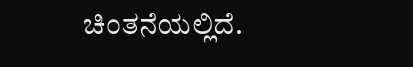ಚಿಂತನೆಯಲ್ಲಿದೆ.